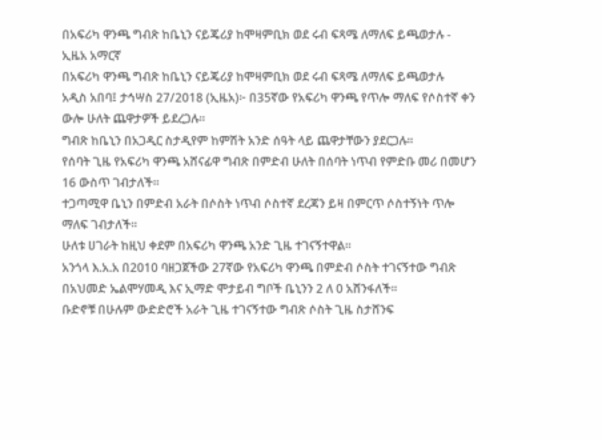በአፍሪካ ዋንጫ ግብጽ ከቤኒን ናይጄሪያ ከሞዛምቢክ ወደ ሩብ ፍጻሜ ለማለፍ ይጫወታሉ - ኢዜአ አማርኛ
በአፍሪካ ዋንጫ ግብጽ ከቤኒን ናይጄሪያ ከሞዛምቢክ ወደ ሩብ ፍጻሜ ለማለፍ ይጫወታሉ
አዲስ አበባ፤ ታኅሣስ 27/2018 (ኢዜአ)፦ በ35ኛው የአፍሪካ ዋንጫ የጥሎ ማለፍ የሶስተኛ ቀን ውሎ ሁለት ጨዋታዎች ይደረጋሉ።
ግብጽ ከቤኒን በአጋዲር ስታዲየም ከምሽት አንድ ሰዓት ላይ ጨዋታቸውን ያደርጋሉ።
የሰባት ጊዜ የአፍሪካ ዋንጫ አሸናፊዋ ግብጽ በምድብ ሁለት በሰባት ነጥብ የምድቡ መሪ በመሆን 16 ውስጥ ገብታለች።
ተጋጣሚዋ ቤኒን በምድብ አራት በሶስት ነጥብ ሶስተኛ ደረጃን ይዛ በምርጥ ሶስተኝነት ጥሎ ማለፍ ገብታለች።
ሁለቱ ሀገራት ከዚህ ቀደም በአፍሪካ ዋንጫ አንድ ጊዜ ተገናኝተዋል።
አንጎላ እ.አ.አ በ2010 ባዘጋጀችው 27ኛው የአፍሪካ ዋንጫ በምድብ ሶስት ተገናኝተው ግብጽ በአህመድ ኤልሞሃመዲ እና ኢማድ ሞታይብ ግቦች ቤኒንን 2 ለ 0 አሸንፋለች።
ቡድኖቹ በሁሉም ውድድሮች አራት ጊዜ ተገናኝተው ግብጽ ሶስት ጊዜ ስታሸንፍ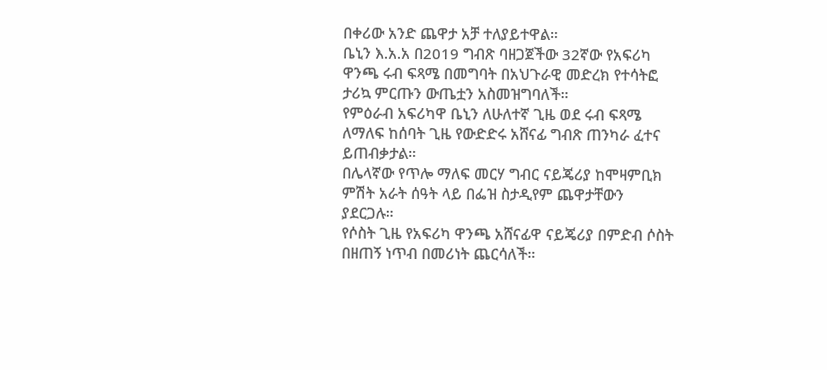በቀሪው አንድ ጨዋታ አቻ ተለያይተዋል።
ቤኒን እ.አ.አ በ2019 ግብጽ ባዘጋጀችው 32ኛው የአፍሪካ ዋንጫ ሩብ ፍጻሜ በመግባት በአህጉራዊ መድረክ የተሳትፎ ታሪኳ ምርጡን ውጤቷን አስመዝግባለች።
የምዕራብ አፍሪካዋ ቤኒን ለሁለተኛ ጊዜ ወደ ሩብ ፍጻሜ ለማለፍ ከሰባት ጊዜ የውድድሩ አሸናፊ ግብጽ ጠንካራ ፈተና ይጠብቃታል።
በሌላኛው የጥሎ ማለፍ መርሃ ግብር ናይጄሪያ ከሞዛምቢክ ምሽት አራት ሰዓት ላይ በፌዝ ስታዲየም ጨዋታቸውን ያደርጋሉ።
የሶስት ጊዜ የአፍሪካ ዋንጫ አሸናፊዋ ናይጄሪያ በምድብ ሶስት በዘጠኝ ነጥብ በመሪነት ጨርሳለች።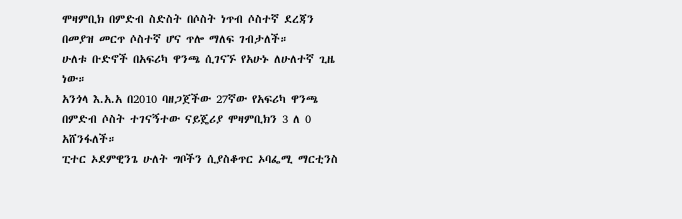ሞዛምቢክ በምድብ ስድስት በሶስት ነጥብ ሶስተኛ ደረጃን በመያዝ መርጥ ሶስተኛ ሆና ጥሎ ማለፍ ገብታለች።
ሁለቱ ቡድኖች በአፍሪካ ዋንጫ ሲገናኙ የአሁኑ ለሁለተኛ ጊዜ ነው።
አንጎላ እ.አ.አ በ2010 ባዘጋጀችው 27ኛው የአፍሪካ ዋንጫ በምድብ ሶስት ተገናኝተው ናይጄሪያ ሞዛምቢክን 3 ለ 0 አሸንፋለች።
ፒተር ኦደምዊንጌ ሁለት ግቦችን ሲያስቆጥር ኦባፌሚ ማርቲንስ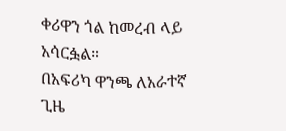ቀሪዋን ጎል ከመረብ ላይ አሳርፏል።
በአፍሪካ ዋንጫ ለአራተኛ ጊዜ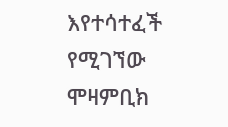እየተሳተፈች የሚገኘው ሞዛምቢክ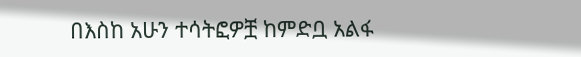በእስከ አሁን ተሳትፎዎቿ ከምድቧ አልፋ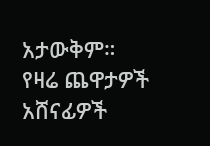አታውቅም።
የዛሬ ጨዋታዎች አሸናፊዎች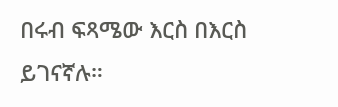በሩብ ፍጻሜው እርስ በእርስ ይገናኛሉ።